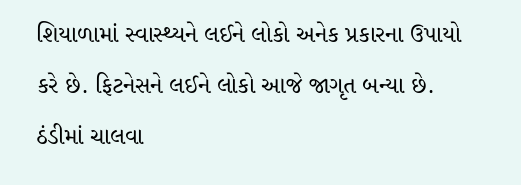શિયાળામાં સ્વાસ્થ્યને લઈને લોકો અનેક પ્રકારના ઉપાયો કરે છે. ફિટનેસને લઈને લોકો આજે જાગૃત બન્યા છે. ઠંડીમાં ચાલવા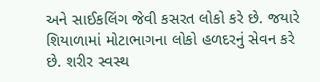અને સાઈકલિંગ જેવી કસરત લોકો કરે છે. જયારે શિયાળામાં મોટાભાગના લોકો હળદરનું સેવન કરે છે. શરીર સ્વસ્થ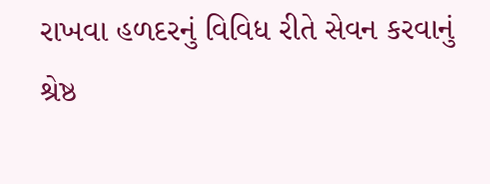રાખવા હળદરનું વિવિધ રીતે સેવન કરવાનું શ્રેષ્ઠ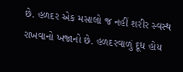છે. હળદર એક મસાલો જ નહીં શરીર સ્વસ્થ રાખવાનો ખજાનો છે. હળદરવાળું દૂધ હોય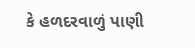કે હળદરવાળું પાણી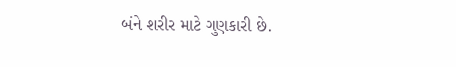બંને શરીર માટે ગુણકારી છે.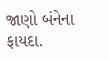જાણો બંનેના ફાયદા.